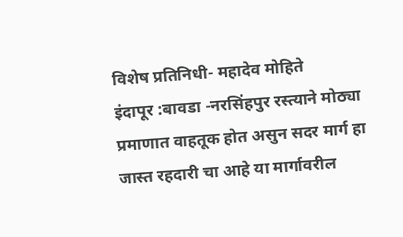विशेष प्रतिनिधी- महादेव मोहिते
इंदापूर :बावडा -नरसिंहपुर रस्त्याने मोठ्या प्रमाणात वाहतूक होत असुन सदर मार्ग हा जास्त रहदारी चा आहे या मार्गावरील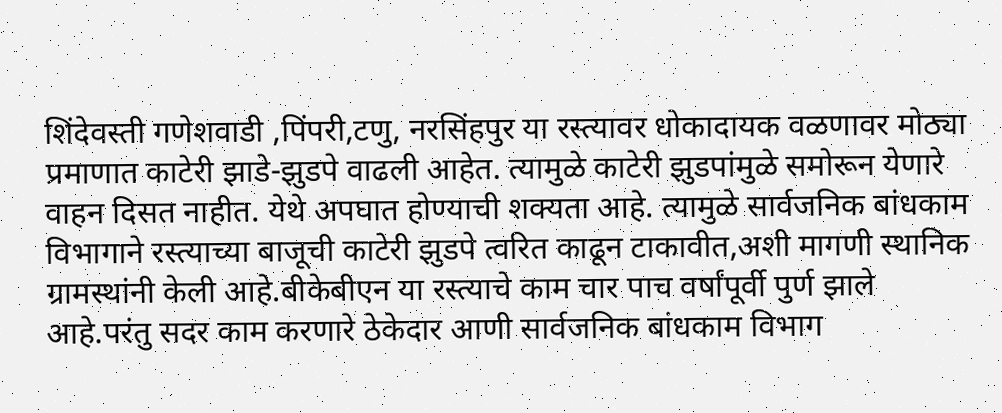शिंदेवस्ती गणेशवाडी ,पिंपरी,टणु, नरसिंहपुर या रस्त्यावर धोकादायक वळणावर मोठ्या प्रमाणात काटेरी झाडे-झुडपे वाढली आहेत. त्यामुळे काटेरी झुडपांमुळे समोरून येणारे वाहन दिसत नाहीत. येथे अपघात होण्याची शक्यता आहे. त्यामुळे सार्वजनिक बांधकाम विभागाने रस्त्याच्या बाजूची काटेरी झुडपे त्वरित काढून टाकावीत,अशी मागणी स्थानिक ग्रामस्थांनी केली आहे.बीकेबीएन या रस्त्याचे काम चार पाच वर्षांपूर्वी पुर्ण झाले आहे.परंतु सदर काम करणारे ठेकेदार आणी सार्वजनिक बांधकाम विभाग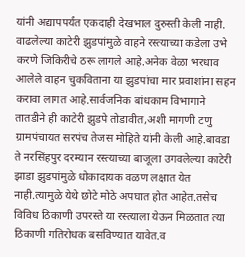यांनी अद्यापपर्यंत एकदाही देखभाल दुरुस्ती केली नाही.
वाढलेल्या काटेरी झुडपांमुळे वाहने रस्त्याच्या कडेला उभे करणे जिकिरीचे ठरू लागले आहे.अनेक वेळा भरधाव आलेले वाहन चुकविताना या झुडपांचा मार प्रवाशांना सहन करावा लागत आहे.सार्वजनिक बांधकाम विभागाने तातडीने ही काटेरी झुडपे तोडावीत,अशी मागणी टणु ग्रामपंचायत सरपंच तेजस मोहिते यांनी केली आहे.बावडा ते नरसिंहपुर दरम्यान रस्त्याच्या बाजूला उगवलेल्या काटेरी झाडा झुडपांमुळे धोकादायक वळण लक्षात येत नाही.त्यामुळे येथे छोटे मोठे अपघात होत आहेत.तसेच विविध ठिकाणी उपरस्ते या रस्त्याला येऊन मिळतात त्या ठिकाणी गतिरोधक बसविण्यात यावेत.व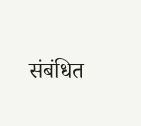संबंधित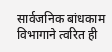सार्वजनिक बांधकाम विभागाने त्वरित ही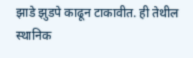झाडे झुडपे काढून टाकावीत. ही तेथील स्थानिक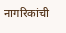नागरिकांची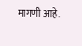मागणी आहे.